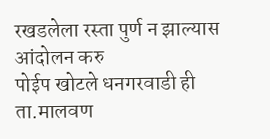रखडलेला रस्ता पुर्ण न झाल्यास आंदोलन करु
पोईप खोटले धनगरवाडी ही ता.मालवण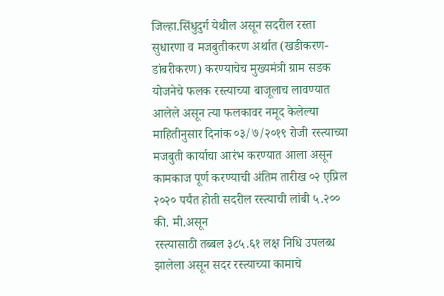जिल्हा.सिंधुदुर्ग येथील असून सदरील रस्ता सुधारणा व मजबुतीकरण अर्थात (खडीकरण-डांबरीकरण) करण्याचेच मुख्यमंत्री ग्राम सडक योजनेचे फलक रस्त्याच्या बाजूलाच लावण्यात आलेले असून त्या फलकावर नमूद केलेल्या माहितीनुसार दिनांक ०३/७/२०१९ रोजी रस्त्याच्या मजबुती कार्याचा आरंभ करण्यात आला असून कामकाज पूर्ण करण्याची अंतिम तारीख ०२ एप्रिल २०२० पर्यंत होती सदरील रस्त्याची लांबी ५.२०० की. मी.असून
रस्त्यासाठी तब्बल ३८५.६१ लक्ष निधि उपलब्ध झालेला असून सदर रस्त्याच्या कामाचे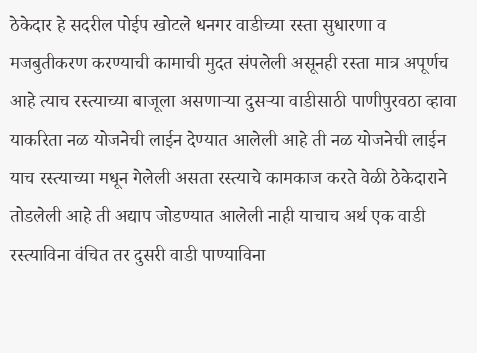ठेकेदार हे सदरील पोईप खोटले धनगर वाडीच्या रस्ता सुधारणा व मजबुतीकरण करण्याची कामाची मुदत संपलेली असूनही रस्ता मात्र अपूर्णच आहे त्याच रस्त्याच्या बाजूला असणाऱ्या दुसऱ्या वाडीसाठी पाणीपुरवठा व्हावा याकरिता नळ योजनेची लाईन देण्यात आलेली आहे ती नळ योजनेची लाईन याच रस्त्याच्या मधून गेलेली असता रस्त्याचे कामकाज करते वेळी ठेकेदाराने तोडलेली आहे ती अद्याप जोडण्यात आलेली नाही याचाच अर्थ एक वाडी रस्त्याविना वंचित तर दुसरी वाडी पाण्याविना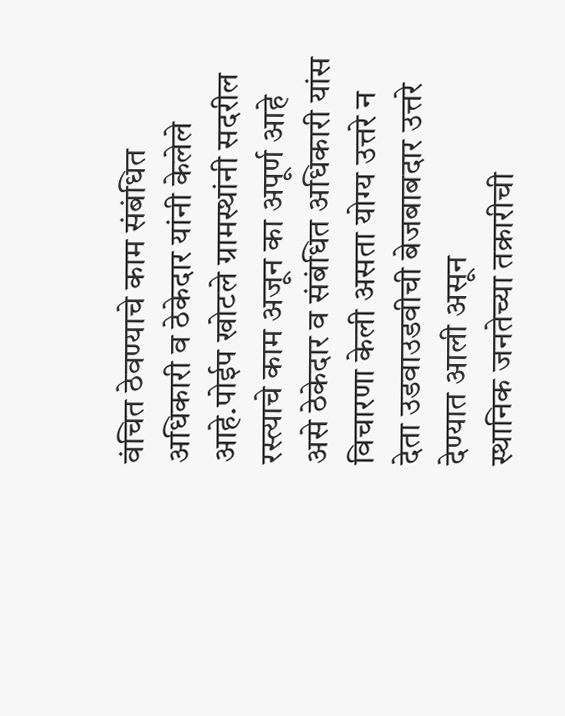वंचित ठेवण्याचे काम संबंधित अधिकारी व ठेकेदार यांनी केलेले आहे.पोईप खोटले ग्रामस्थांनी सदरील रस्त्याचे काम अजून का अपूर्ण आहे असे ठेकेदार व संबंधित अधिकारी यांस विचारणा केली असता योग्य उत्तरे न देता उडवाउडवीची बेजबाबदार उत्तरे देण्यात आली असून
स्थानिक जनतेच्या तक्रारीची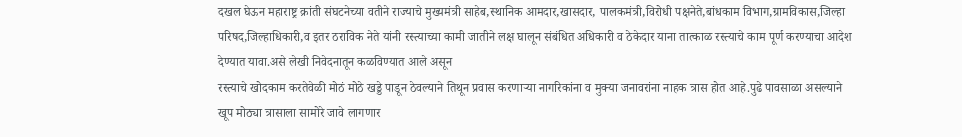दखल घेऊन महाराष्ट्र क्रांती संघटनेच्या वतीने राज्याचे मुख्यमंत्री साहेब,स्थानिक आमदार,खासदार, पालकमंत्री,विरोधी पक्षनेते,बांधकाम विभाग,ग्रामविकास,जिल्हा परिषद,जिल्हाधिकारी,व इतर ठराविक नेते यांनी रस्त्याच्या कामी जातीने लक्ष घालून संबंधित अधिकारी व ठेकेदार याना तात्काळ रस्त्याचे काम पूर्ण करण्याचा आदेश देण्यात यावा.असे लेखी निवेदनातून कळविण्यात आले असून
रस्त्याचे खोदकाम करतेवेळी मोठं मोठे खड्डे पाडून ठेवल्याने तिथून प्रवास करणाऱ्या नागरिकांना व मुक्या जनावरांना नाहक त्रास होत आहे.पुढे पावसाळा असल्याने खूप मोठ्या त्रासाला सामोरे जावे लागणार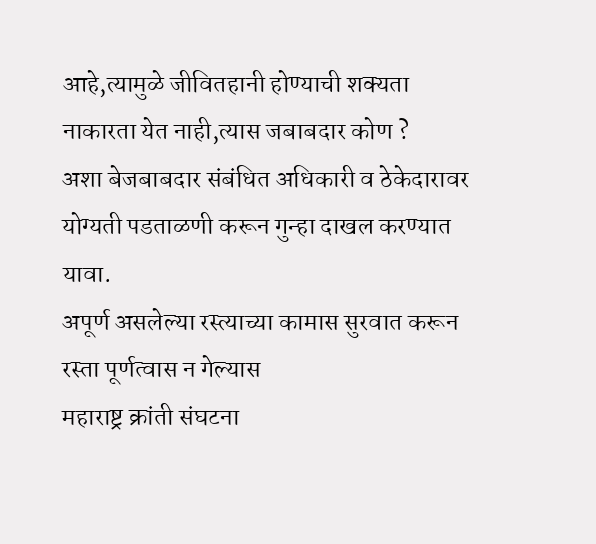आहे,त्यामुळे जीवितहानी होण्याची शक्यता नाकारता येत नाही,त्यास जबाबदार कोण ?
अशा बेजबाबदार संबंधित अधिकारी व ठेकेदारावर योग्यती पडताळणी करून गुन्हा दाखल करण्यात यावा.
अपूर्ण असलेल्या रस्त्याच्या कामास सुरवात करून रस्ता पूर्णत्वास न गेल्यास
महाराष्ट्र क्रांती संघटना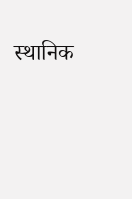स्थानिक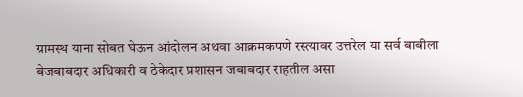ग्रामस्थ याना सोबत घेऊन आंदोलन अथवा आक्रमकपणे रस्त्यावर उत्तरेल या सर्व बाबीला बेजबाबदार अधिकारी व ठेकेदार प्रशासन जबाबदार राहतील असा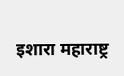इशारा महाराष्ट्र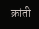क्रांती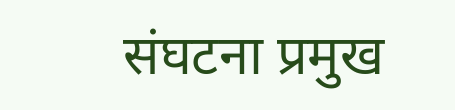संघटना प्रमुख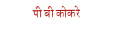पी बी कोकरे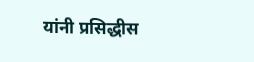यांनी प्रसिद्धीस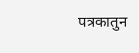पत्रकातुन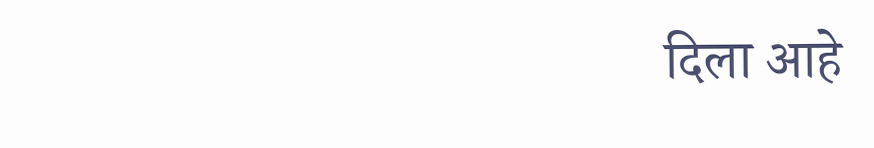दिला आहे